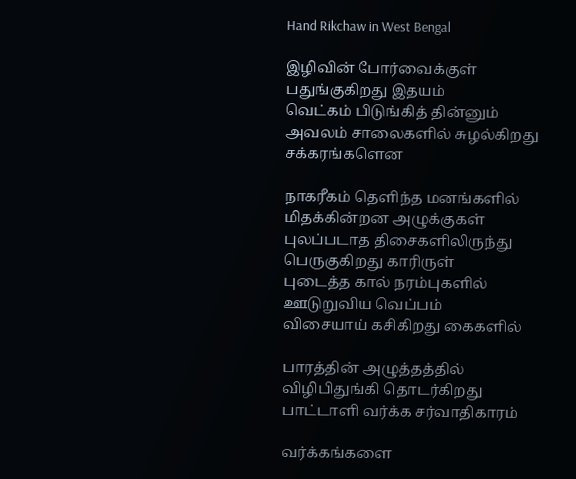Hand Rikchaw in West Bengal

இழிவின் போர்வைக்குள்
பதுங்குகிறது இதயம்
வெட்கம் பிடுங்கித் தின்னும்
அவலம் சாலைகளில் சுழல்கிறது
சக்கரங்களென

நாகரீகம் தெளிந்த மனங்களில்
மிதக்கின்றன அழுக்குகள்
புலப்படாத திசைகளிலிருந்து
பெருகுகிறது காரிருள்
புடைத்த கால் நரம்புகளில்
ஊடுறுவிய வெப்பம்
விசையாய் கசிகிறது கைகளில்

பாரத்தின் அழுத்தத்தில்
விழிபிதுங்கி தொடர்கிறது
பாட்டாளி வர்க்க சர்வாதிகாரம்

வர்க்கங்களை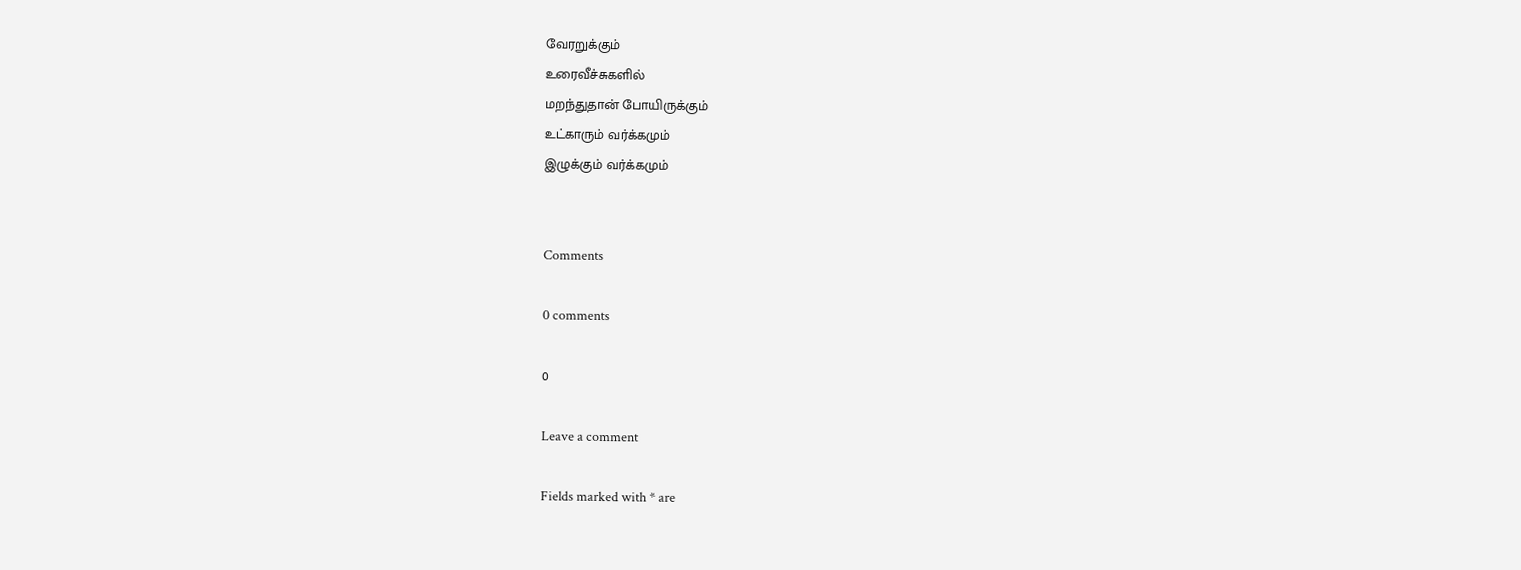வேரறுக்கும்
உரைவீச்சுகளில்
மறந்துதான் போயிருக்கும்
உட்காரும் வர்க்கமும்
இழுக்கும் வர்க்கமும்


Comments

0 comments

0

Leave a comment

Fields marked with * are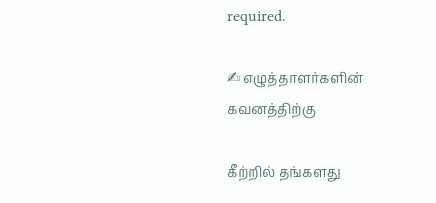required.

✍ எழுத்தாளர்களின் கவனத்திற்கு

கீற்றில் தங்களது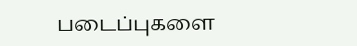படைப்புகளை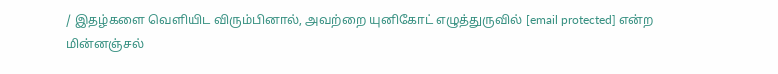/ இதழ்களை வெளியிட விரும்பினால், அவற்றை யுனிகோட் எழுத்துருவில் [email protected] என்ற மின்னஞ்சல்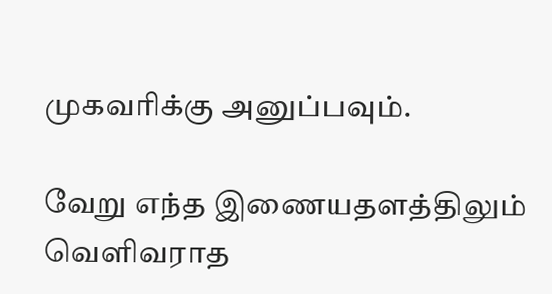முகவரிக்கு அனுப்பவும்.

வேறு எந்த இணையதளத்திலும் வெளிவராத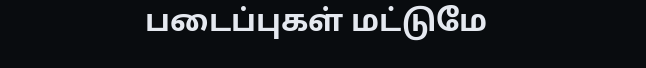படைப்புகள் மட்டுமே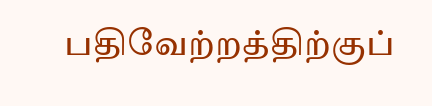பதிவேற்றத்திற்குப்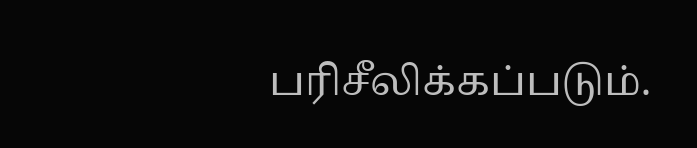பரிசீலிக்கப்படும்.